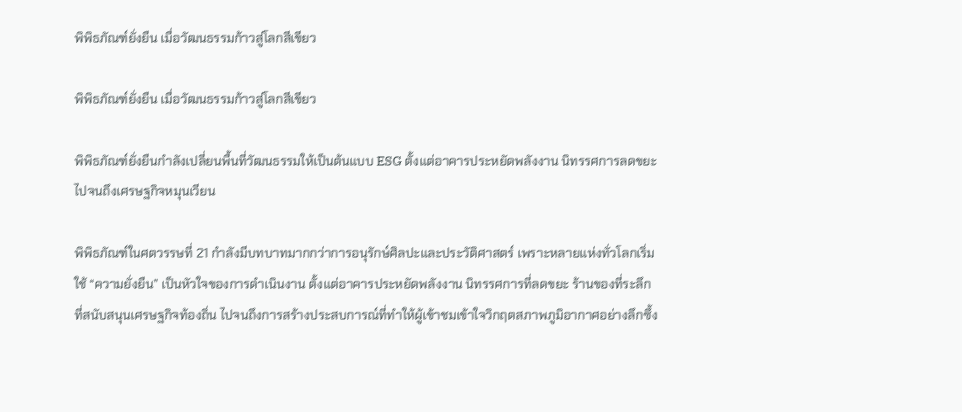พิพิธภัณฑ์ยั่งยืน เมื่อวัฒนธรรมก้าวสู่โลกสีเขียว

พิพิธภัณฑ์ยั่งยืน เมื่อวัฒนธรรมก้าวสู่โลกสีเขียว

พิพิธภัณฑ์ยั่งยืนกำลังเปลี่ยนพื้นที่วัฒนธรรมให้เป็นต้นแบบ ESG ตั้งแต่อาคารประหยัดพลังงาน นิทรรศการลดขยะ ไปจนถึงเศรษฐกิจหมุนเวียน

พิพิธภัณฑ์ในศตวรรษที่ 21 กำลังมีบทบาทมากกว่าการอนุรักษ์ศิลปะและประวัติศาสตร์ เพราะหลายแห่งทั่วโลกเริ่มใช้ “ความยั่งยืน” เป็นหัวใจของการดำเนินงาน ตั้งแต่อาคารประหยัดพลังงาน นิทรรศการที่ลดขยะ ร้านของที่ระลึกที่สนับสนุนเศรษฐกิจท้องถิ่น ไปจนถึงการสร้างประสบการณ์ที่ทำให้ผู้เข้าชมเข้าใจวิกฤตสภาพภูมิอากาศอย่างลึกซึ้ง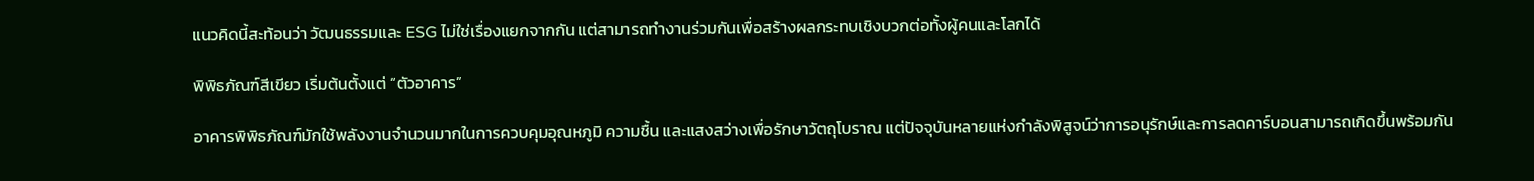แนวคิดนี้สะท้อนว่า วัฒนธรรมและ ESG ไม่ใช่เรื่องแยกจากกัน แต่สามารถทำงานร่วมกันเพื่อสร้างผลกระทบเชิงบวกต่อทั้งผู้คนและโลกได้

พิพิธภัณฑ์สีเขียว เริ่มต้นตั้งแต่ “ตัวอาคาร”

อาคารพิพิธภัณฑ์มักใช้พลังงานจำนวนมากในการควบคุมอุณหภูมิ ความชื้น และแสงสว่างเพื่อรักษาวัตถุโบราณ แต่ปัจจุบันหลายแห่งกำลังพิสูจน์ว่าการอนุรักษ์และการลดคาร์บอนสามารถเกิดขึ้นพร้อมกัน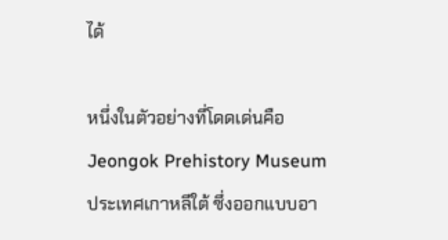ได้

หนึ่งในตัวอย่างที่โดดเด่นคือ Jeongok Prehistory Museum ประเทศเกาหลีใต้ ซึ่งออกแบบอา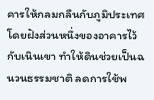คารให้กลมกลืนกับภูมิประเทศ โดยฝังส่วนหนึ่งของอาคารไว้กับเนินเขา ทำให้ดินช่วยเป็นฉนวนธรรมชาติ ลดการใช้พ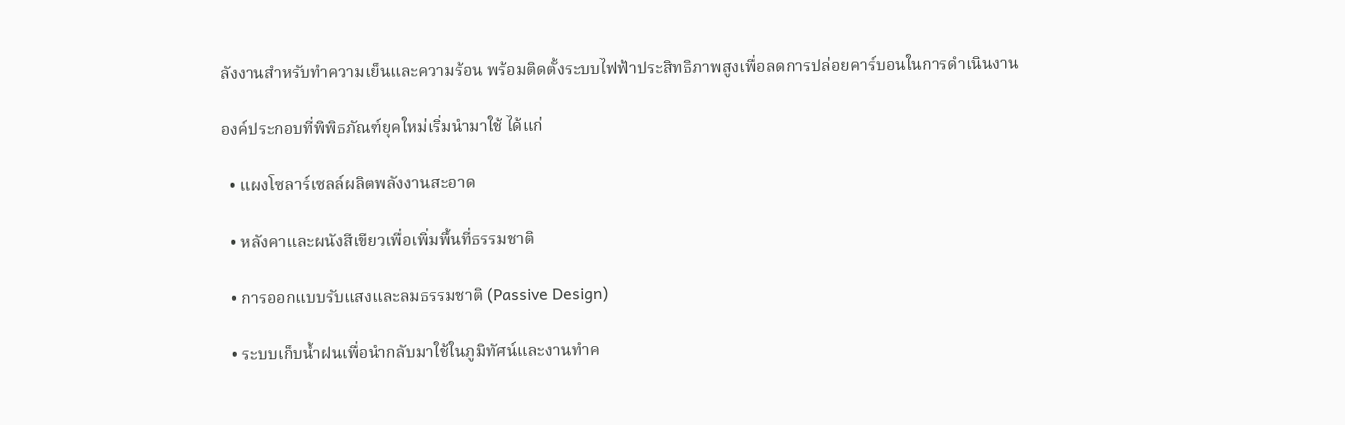ลังงานสำหรับทำความเย็นและความร้อน พร้อมติดตั้งระบบไฟฟ้าประสิทธิภาพสูงเพื่อลดการปล่อยคาร์บอนในการดำเนินงาน

องค์ประกอบที่พิพิธภัณฑ์ยุคใหม่เริ่มนำมาใช้ ได้แก่

  • แผงโซลาร์เซลล์ผลิตพลังงานสะอาด

  • หลังคาและผนังสีเขียวเพื่อเพิ่มพื้นที่ธรรมชาติ

  • การออกแบบรับแสงและลมธรรมชาติ (Passive Design)

  • ระบบเก็บน้ำฝนเพื่อนำกลับมาใช้ในภูมิทัศน์และงานทำค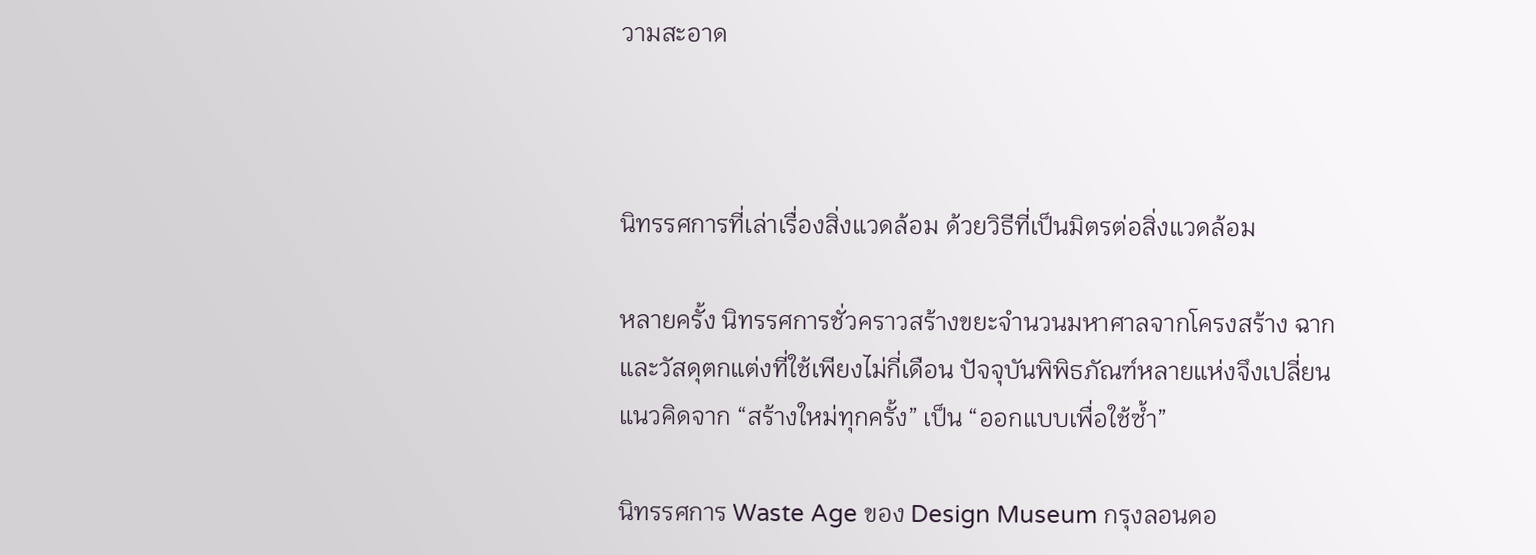วามสะอาด



นิทรรศการที่เล่าเรื่องสิ่งแวดล้อม ด้วยวิธีที่เป็นมิตรต่อสิ่งแวดล้อม

หลายครั้ง นิทรรศการชั่วคราวสร้างขยะจำนวนมหาศาลจากโครงสร้าง ฉาก และวัสดุตกแต่งที่ใช้เพียงไม่กี่เดือน ปัจจุบันพิพิธภัณฑ์หลายแห่งจึงเปลี่ยนแนวคิดจาก “สร้างใหม่ทุกครั้ง” เป็น “ออกแบบเพื่อใช้ซ้ำ”

นิทรรศการ Waste Age ของ Design Museum กรุงลอนดอ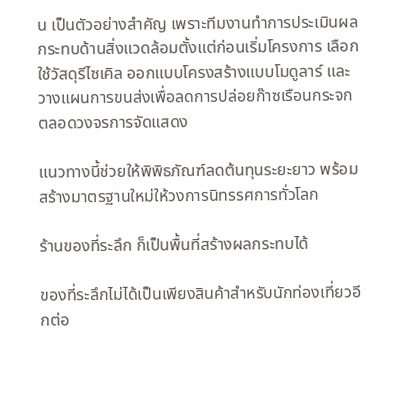น เป็นตัวอย่างสำคัญ เพราะทีมงานทำการประเมินผลกระทบด้านสิ่งแวดล้อมตั้งแต่ก่อนเริ่มโครงการ เลือกใช้วัสดุรีไซเคิล ออกแบบโครงสร้างแบบโมดูลาร์ และวางแผนการขนส่งเพื่อลดการปล่อยก๊าซเรือนกระจกตลอดวงจรการจัดแสดง

แนวทางนี้ช่วยให้พิพิธภัณฑ์ลดต้นทุนระยะยาว พร้อมสร้างมาตรฐานใหม่ให้วงการนิทรรศการทั่วโลก

ร้านของที่ระลึก ก็เป็นพื้นที่สร้างผลกระทบได้

ของที่ระลึกไม่ได้เป็นเพียงสินค้าสำหรับนักท่องเที่ยวอีกต่อ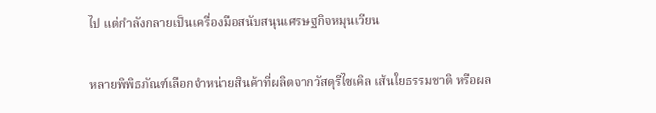ไป แต่กำลังกลายเป็นเครื่องมือสนับสนุนเศรษฐกิจหมุนเวียน

หลายพิพิธภัณฑ์เลือกจำหน่ายสินค้าที่ผลิตจากวัสดุรีไซเคิล เส้นใยธรรมชาติ หรือผล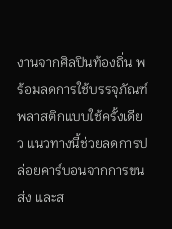งานจากศิลปินท้องถิ่น พร้อมลดการใช้บรรจุภัณฑ์พลาสติกแบบใช้ครั้งเดียว แนวทางนี้ช่วยลดการปล่อยคาร์บอนจากการขนส่ง และส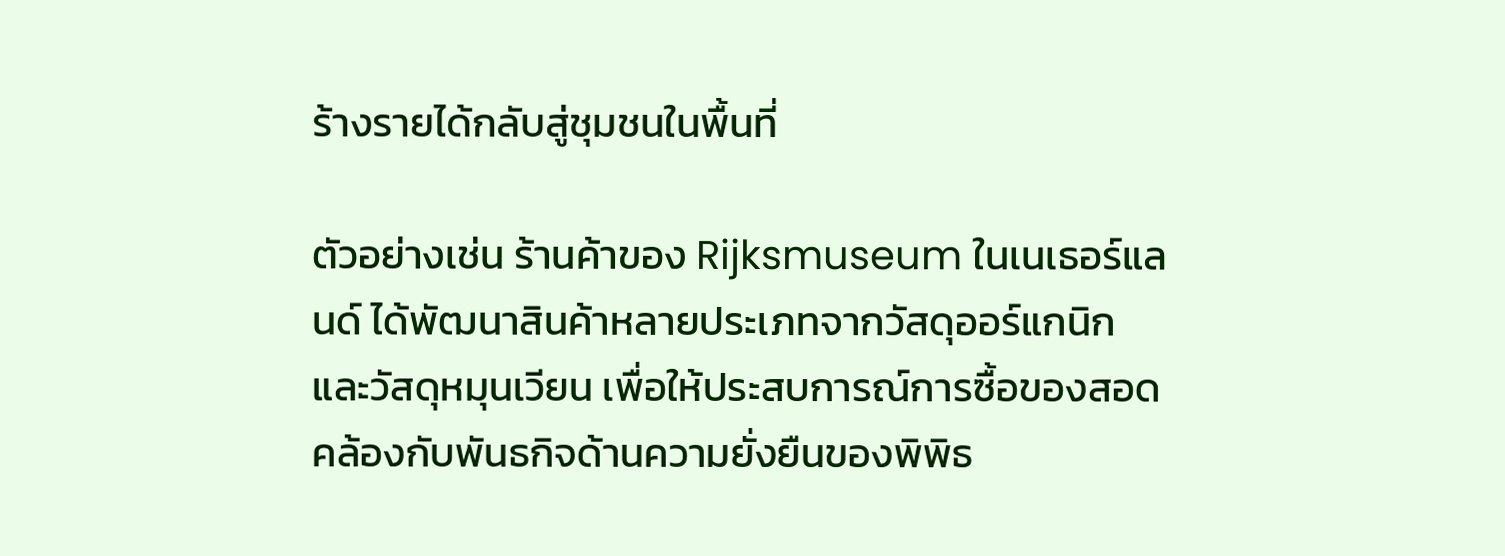ร้างรายได้กลับสู่ชุมชนในพื้นที่

ตัวอย่างเช่น ร้านค้าของ Rijksmuseum ในเนเธอร์แลนด์ ได้พัฒนาสินค้าหลายประเภทจากวัสดุออร์แกนิกและวัสดุหมุนเวียน เพื่อให้ประสบการณ์การซื้อของสอดคล้องกับพันธกิจด้านความยั่งยืนของพิพิธ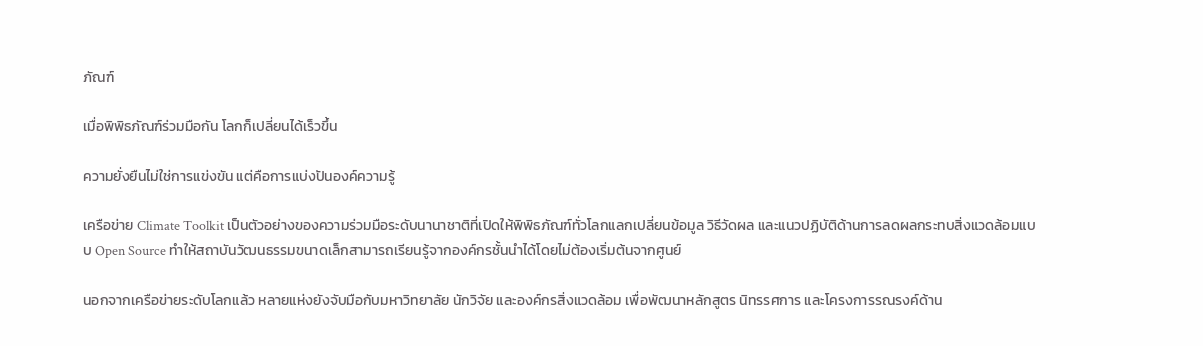ภัณฑ์

เมื่อพิพิธภัณฑ์ร่วมมือกัน โลกก็เปลี่ยนได้เร็วขึ้น

ความยั่งยืนไม่ใช่การแข่งขัน แต่คือการแบ่งปันองค์ความรู้

เครือข่าย Climate Toolkit เป็นตัวอย่างของความร่วมมือระดับนานาชาติที่เปิดให้พิพิธภัณฑ์ทั่วโลกแลกเปลี่ยนข้อมูล วิธีวัดผล และแนวปฏิบัติด้านการลดผลกระทบสิ่งแวดล้อมแบบ Open Source ทำให้สถาบันวัฒนธรรมขนาดเล็กสามารถเรียนรู้จากองค์กรชั้นนำได้โดยไม่ต้องเริ่มต้นจากศูนย์

นอกจากเครือข่ายระดับโลกแล้ว หลายแห่งยังจับมือกับมหาวิทยาลัย นักวิจัย และองค์กรสิ่งแวดล้อม เพื่อพัฒนาหลักสูตร นิทรรศการ และโครงการรณรงค์ด้าน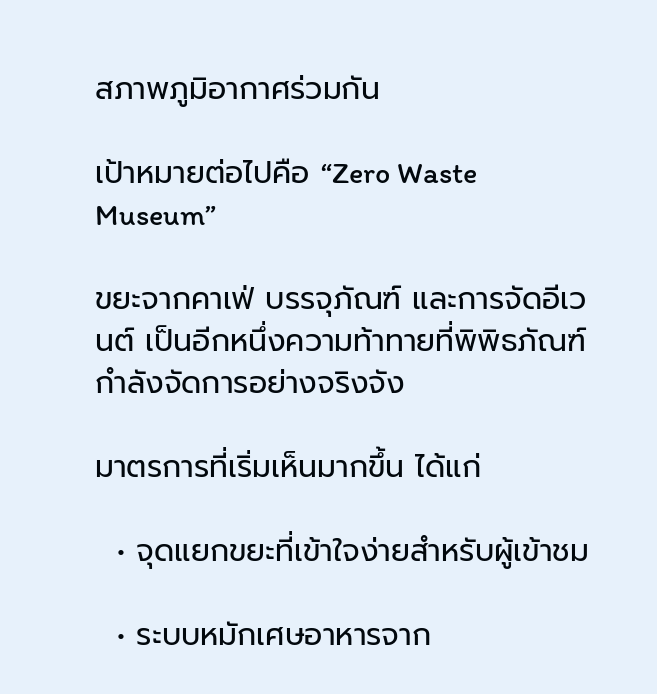สภาพภูมิอากาศร่วมกัน

เป้าหมายต่อไปคือ “Zero Waste Museum”

ขยะจากคาเฟ่ บรรจุภัณฑ์ และการจัดอีเวนต์ เป็นอีกหนึ่งความท้าทายที่พิพิธภัณฑ์กำลังจัดการอย่างจริงจัง

มาตรการที่เริ่มเห็นมากขึ้น ได้แก่

  • จุดแยกขยะที่เข้าใจง่ายสำหรับผู้เข้าชม

  • ระบบหมักเศษอาหารจาก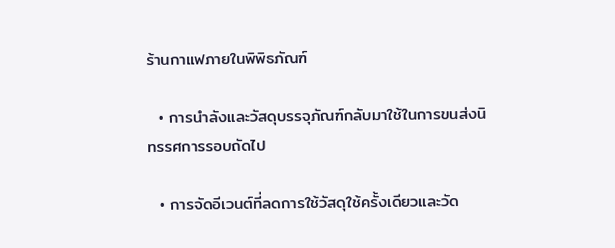ร้านกาแฟภายในพิพิธภัณฑ์

  • การนำลังและวัสดุบรรจุภัณฑ์กลับมาใช้ในการขนส่งนิทรรศการรอบถัดไป

  • การจัดอีเวนต์ที่ลดการใช้วัสดุใช้ครั้งเดียวและวัด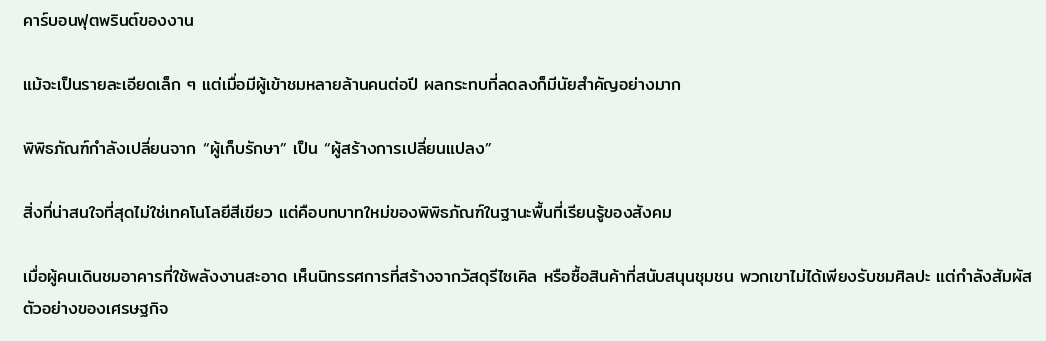คาร์บอนฟุตพรินต์ของงาน

แม้จะเป็นรายละเอียดเล็ก ๆ แต่เมื่อมีผู้เข้าชมหลายล้านคนต่อปี ผลกระทบที่ลดลงก็มีนัยสำคัญอย่างมาก

พิพิธภัณฑ์กำลังเปลี่ยนจาก “ผู้เก็บรักษา” เป็น “ผู้สร้างการเปลี่ยนแปลง”

สิ่งที่น่าสนใจที่สุดไม่ใช่เทคโนโลยีสีเขียว แต่คือบทบาทใหม่ของพิพิธภัณฑ์ในฐานะพื้นที่เรียนรู้ของสังคม

เมื่อผู้คนเดินชมอาคารที่ใช้พลังงานสะอาด เห็นนิทรรศการที่สร้างจากวัสดุรีไซเคิล หรือซื้อสินค้าที่สนับสนุนชุมชน พวกเขาไม่ได้เพียงรับชมศิลปะ แต่กำลังสัมผัสตัวอย่างของเศรษฐกิจ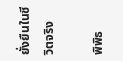ยั่งยืนในชีวิตจริง

พิพิธ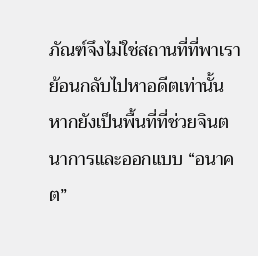ภัณฑ์จึงไม่ใช่สถานที่ที่พาเราย้อนกลับไปหาอดีตเท่านั้น หากยังเป็นพื้นที่ที่ช่วยจินตนาการและออกแบบ “อนาคต”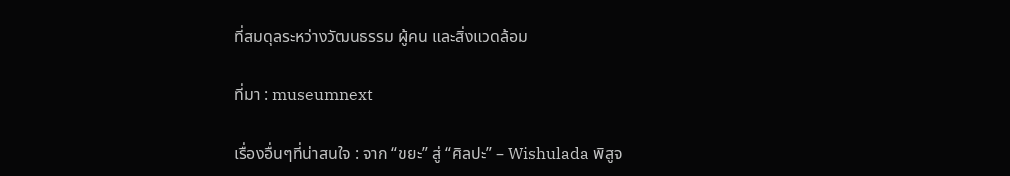ที่สมดุลระหว่างวัฒนธรรม ผู้คน และสิ่งแวดล้อม

ที่มา : museumnext

เรื่องอื่นๆที่น่าสนใจ : จาก “ขยะ” สู่ “ศิลปะ” – Wishulada พิสูจ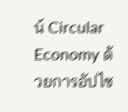น์ Circular Economy ด้วยการอัปไซ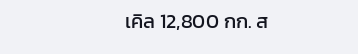เคิล 12,800 กก. ส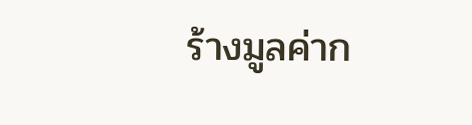ร้างมูลค่าก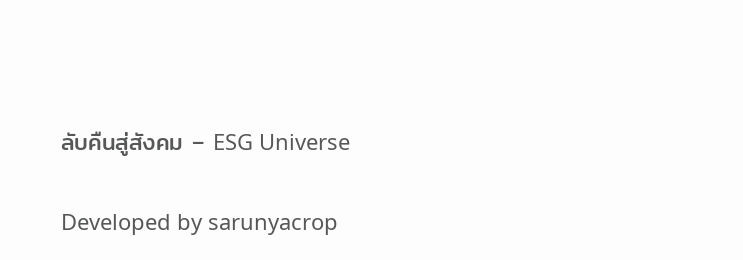ลับคืนสู่สังคม – ESG Universe

Developed by sarunyacrop